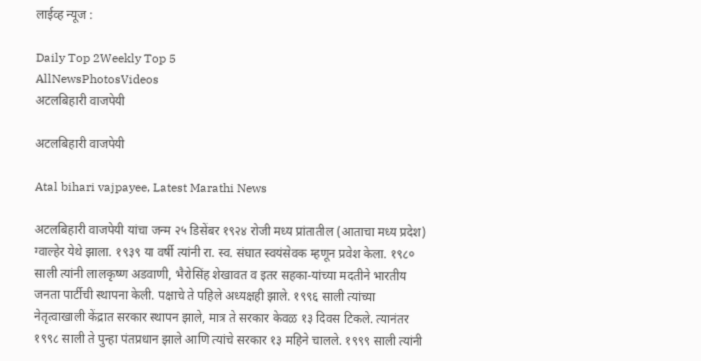लाईव्ह न्यूज :

Daily Top 2Weekly Top 5
AllNewsPhotosVideos
अटलबिहारी वाजपेयी

अटलबिहारी वाजपेयी

Atal bihari vajpayee, Latest Marathi News

अटलबिहारी वाजपेयी यांचा जन्म २५ डिसेंबर १९२४ रोजी मध्य प्रांतातील (आताचा मध्य प्रदेश) ग्वाल्हेर येथे झाला. १९३९ या वर्षी त्यांनी रा. स्व. संघात स्वयंसेवक म्हणून प्रवेश केला. १९८० साली त्यांनी लालकृष्ण अडवाणी, भैरोसिंह शेखावत व इतर सहका-यांच्या मदतीने भारतीय जनता पार्टीची स्थापना केली. पक्षाचे ते पहिले अध्यक्षही झाले. १९९६ साली त्यांच्या नेतृत्वाखाली केंद्रात सरकार स्थापन झाले, मात्र ते सरकार केवळ १३ दिवस टिकले. त्यानंतर १९९८ साली ते पुन्हा पंतप्रधान झाले आणि त्यांचे सरकार १३ महिने चालले. १९९९ साली त्यांनी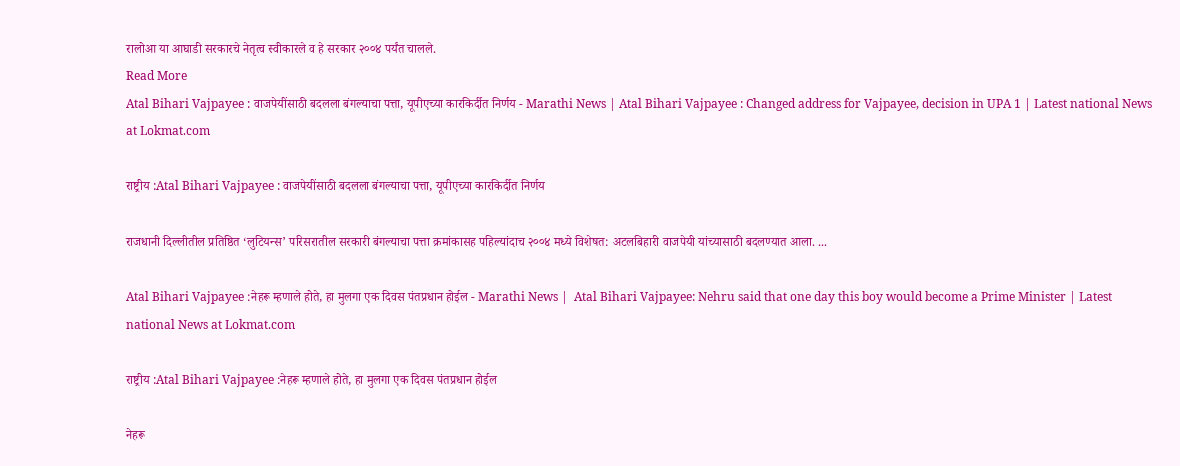रालोआ या आघाडी सरकारचे नेतृत्व स्वीकारले व हे सरकार २००४ पर्यंत चालले.
Read More
Atal Bihari Vajpayee : वाजपेयींसाठी बदलला बंगल्याचा पत्ता, यूपीएच्या कारकिर्दीत निर्णय - Marathi News | Atal Bihari Vajpayee : Changed address for Vajpayee, decision in UPA 1 | Latest national News at Lokmat.com

राष्ट्रीय :Atal Bihari Vajpayee : वाजपेयींसाठी बदलला बंगल्याचा पत्ता, यूपीएच्या कारकिर्दीत निर्णय

राजधानी दिल्लीतील प्रतिष्ठित ‘लुटियन्स’ परिसरातील सरकारी बंगल्याचा पत्ता क्रमांकासह पहिल्यांदाच २००४ मध्ये विशेषत: अटलबिहारी वाजपेयी यांच्यासाठी बदलण्यात आला. ...

Atal Bihari Vajpayee :नेहरू म्हणाले होते, हा मुलगा एक दिवस पंतप्रधान होईल - Marathi News |  Atal Bihari Vajpayee: Nehru said that one day this boy would become a Prime Minister | Latest national News at Lokmat.com

राष्ट्रीय :Atal Bihari Vajpayee :नेहरू म्हणाले होते, हा मुलगा एक दिवस पंतप्रधान होईल

नेहरू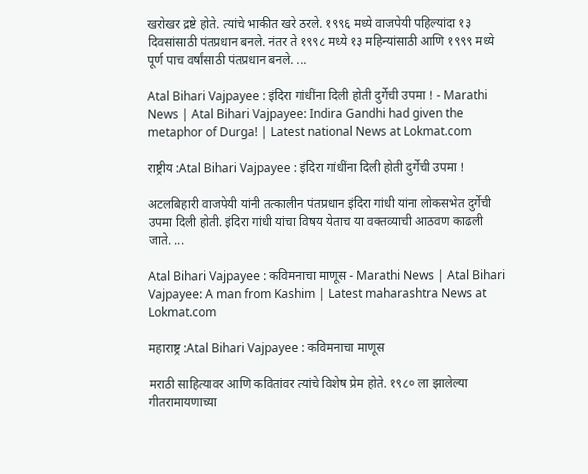खरोखर द्रष्टे होते. त्यांचे भाकीत खरे ठरले. १९९६ मध्ये वाजपेयी पहिल्यांदा १३ दिवसांसाठी पंतप्रधान बनले. नंतर ते १९९८ मध्ये १३ महिन्यांसाठी आणि १९९९ मध्ये पूर्ण पाच वर्षांसाठी पंतप्रधान बनले. ...

Atal Bihari Vajpayee : इंदिरा गांधींना दिली होती दुर्गेची उपमा ! - Marathi News | Atal Bihari Vajpayee: Indira Gandhi had given the metaphor of Durga! | Latest national News at Lokmat.com

राष्ट्रीय :Atal Bihari Vajpayee : इंदिरा गांधींना दिली होती दुर्गेची उपमा !

अटलबिहारी वाजपेयी यांनी तत्कालीन पंतप्रधान इंदिरा गांधी यांना लोकसभेत दुर्गेची उपमा दिली होती. इंदिरा गांधी यांचा विषय येताच या वक्तव्याची आठवण काढली जाते. ...

Atal Bihari Vajpayee : कविमनाचा माणूस - Marathi News | Atal Bihari Vajpayee: A man from Kashim | Latest maharashtra News at Lokmat.com

महाराष्ट्र :Atal Bihari Vajpayee : कविमनाचा माणूस

मराठी साहित्यावर आणि कवितांवर त्यांचे विशेष प्रेम होते. १९८० ला झालेल्या गीतरामायणाच्या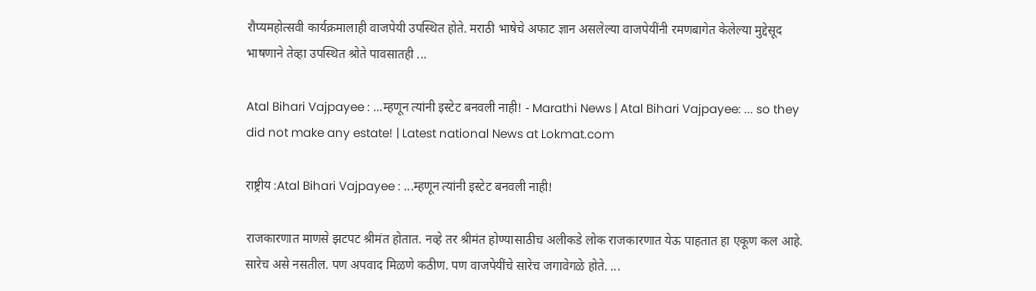रौप्यमहोत्सवी कार्यक्रमालाही वाजपेयी उपस्थित होते. मराठी भाषेचे अफाट ज्ञान असलेल्या वाजपेयींनी रमणबागेत केलेल्या मुद्देसूद भाषणाने तेव्हा उपस्थित श्रोते पावसातही ...

Atal Bihari Vajpayee : ...म्हणून त्यांनी इस्टेट बनवली नाही! - Marathi News | Atal Bihari Vajpayee: ... so they did not make any estate! | Latest national News at Lokmat.com

राष्ट्रीय :Atal Bihari Vajpayee : ...म्हणून त्यांनी इस्टेट बनवली नाही!

राजकारणात माणसे झटपट श्रीमंत होतात. नव्हे तर श्रीमंत होण्यासाठीच अलीकडे लोक राजकारणात येऊ पाहतात हा एकूण कल आहे. सारेच असे नसतील. पण अपवाद मिळणे कठीण. पण वाजपेयींचे सारेच जगावेगळे होते. ...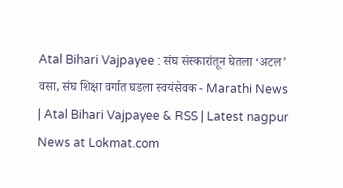Atal Bihari Vajpayee : संघ संस्कारांतून घेतला ‘अटल’ वसा, संघ शिक्षा वर्गात घडला स्वयंसेवक - Marathi News | Atal Bihari Vajpayee & RSS | Latest nagpur News at Lokmat.com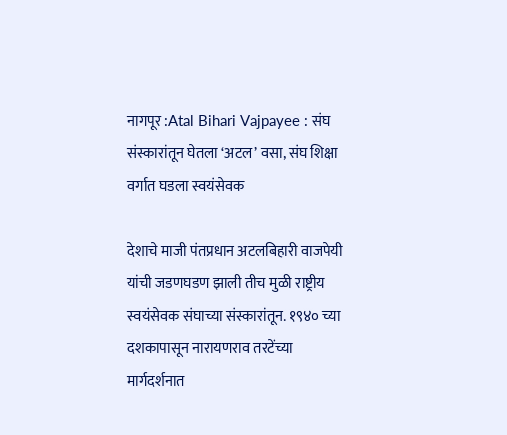नागपूर :Atal Bihari Vajpayee : संघ संस्कारांतून घेतला ‘अटल’ वसा, संघ शिक्षा वर्गात घडला स्वयंसेवक

देशाचे माजी पंतप्रधान अटलबिहारी वाजपेयी यांची जडणघडण झाली तीच मुळी राष्ट्रीय स्वयंसेवक संघाच्या संस्कारांतून. १९४० च्या दशकापासून नारायणराव तरटेंच्या मार्गदर्शनात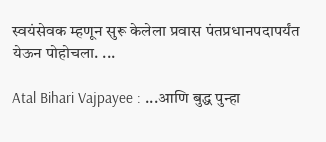स्वयंसेवक म्हणून सुरू केलेला प्रवास पंतप्रधानपदापर्यंत येऊन पोहोचला. ...

Atal Bihari Vajpayee : ...आणि बुद्ध पुन्हा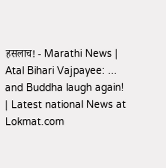हसलाच! - Marathi News | Atal Bihari Vajpayee: ... and Buddha laugh again! | Latest national News at Lokmat.com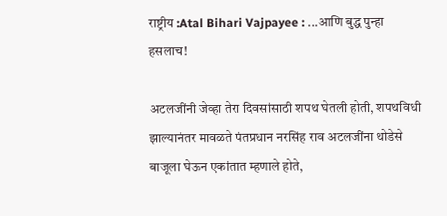राष्ट्रीय :Atal Bihari Vajpayee : ...आणि बुद्ध पुन्हा हसलाच!

अटलजींनी जेव्हा तेरा दिवसांसाठी शपथ घेतली होती, शपथविधी झाल्यानंतर मावळते पंतप्रधान नरसिंह राव अटलजींना थोडेसे बाजूला घेऊन एकांतात म्हणाले होते,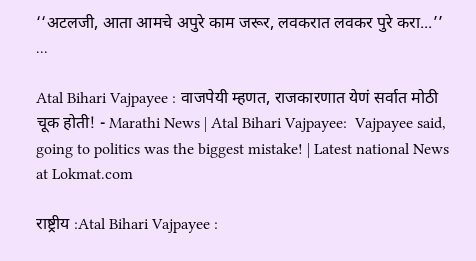‘‘अटलजी, आता आमचे अपुरे काम जरूर, लवकरात लवकर पुरे करा...’’ ...

Atal Bihari Vajpayee : वाजपेयी म्हणत, राजकारणात येणं सर्वात मोठी चूक होती! - Marathi News | Atal Bihari Vajpayee:  Vajpayee said, going to politics was the biggest mistake! | Latest national News at Lokmat.com

राष्ट्रीय :Atal Bihari Vajpayee :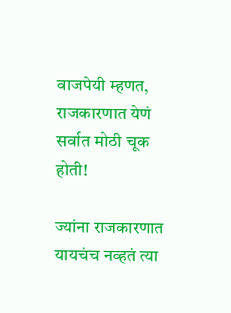वाजपेयी म्हणत, राजकारणात येणं सर्वात मोठी चूक होती!

ज्यांना राजकारणात यायचंच नव्हतं त्या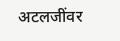अटलजींवर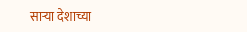साऱ्या देशाच्या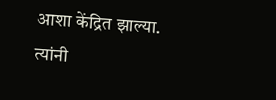आशा केंद्रित झाल्या. त्यांनी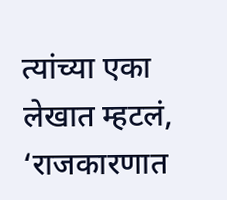त्यांच्या एका लेखात म्हटलं, ‘राजकारणात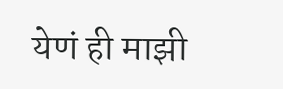येणं ही माझी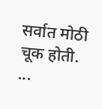सर्वात मोठी चूक होती. ...